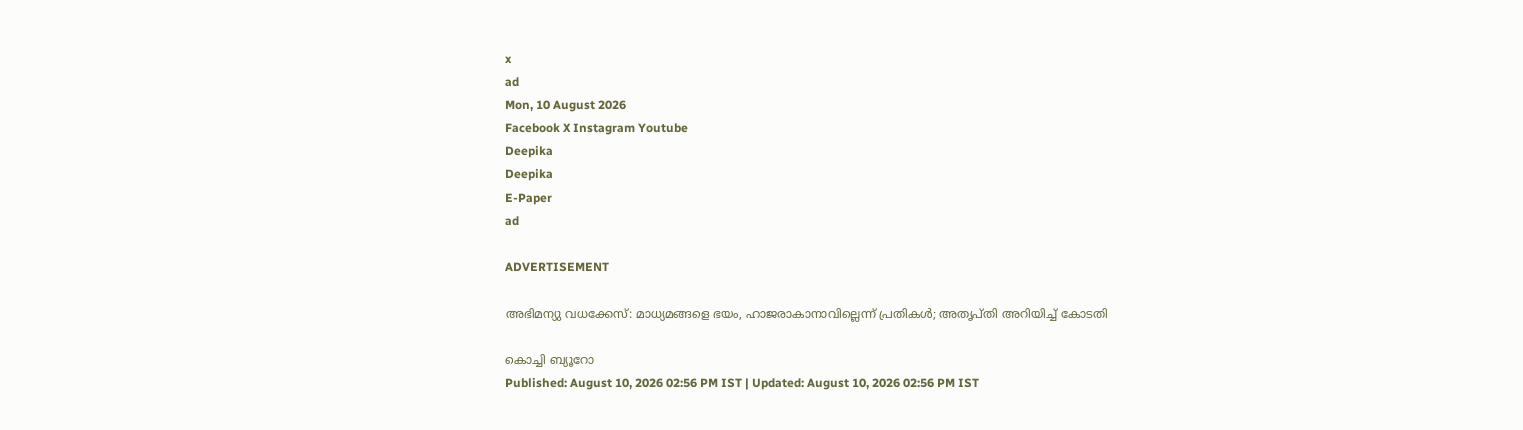x
ad
Mon, 10 August 2026
Facebook X Instagram Youtube
Deepika
Deepika
E-Paper
ad

ADVERTISEMENT

അഭിമന്യു വധക്കേസ്: മാധ്യമങ്ങളെ ഭയം, ഹാജരാകാനാവില്ലെന്ന് പ്രതികള്‍; അതൃപ്തി അറിയിച്ച് കോടതി

കൊച്ചി ബ്യൂറോ
Published: August 10, 2026 02:56 PM IST | Updated: August 10, 2026 02:56 PM IST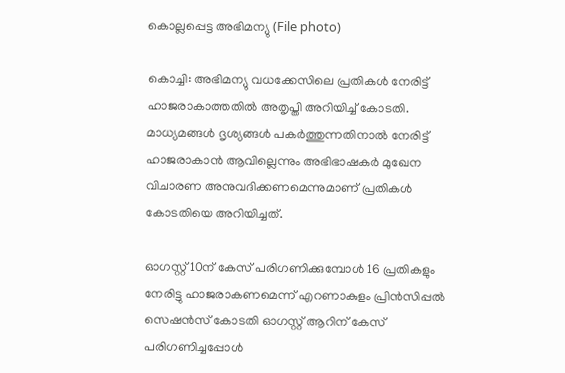കൊല്ലപ്പെട്ട അഭിമന്യു (File photo)

കൊച്ചി: അഭിമന്യു വധക്കേസിലെ പ്രതികള്‍ നേരിട്ട് ഹാജരാകാത്തതില്‍ അതൃപ്തി അറിയിച്ച് കോടതി. മാധ്യമങ്ങള്‍ ദൃശ്യങ്ങള്‍ പകര്‍ത്തുന്നതിനാല്‍ നേരിട്ട് ഹാജരാകാന്‍ ആവില്ലെന്നും അഭിഭാഷകര്‍ മുഖേന വിചാരണ അനുവദിക്കണമെന്നുമാണ് പ്രതികള്‍ കോടതിയെ അറിയിച്ചത്.

ഓഗസ്റ്റ് 10ന് കേസ് പരിഗണിക്കുമ്പോള്‍ 16 പ്രതികളും നേരിട്ടു ഹാജരാകണമെന്ന് എറണാകുളം പ്രിന്‍സിപ്പല്‍ സെഷന്‍സ് കോടതി ഓഗസ്റ്റ് ആറിന് കേസ് പരിഗണിച്ചപ്പോള്‍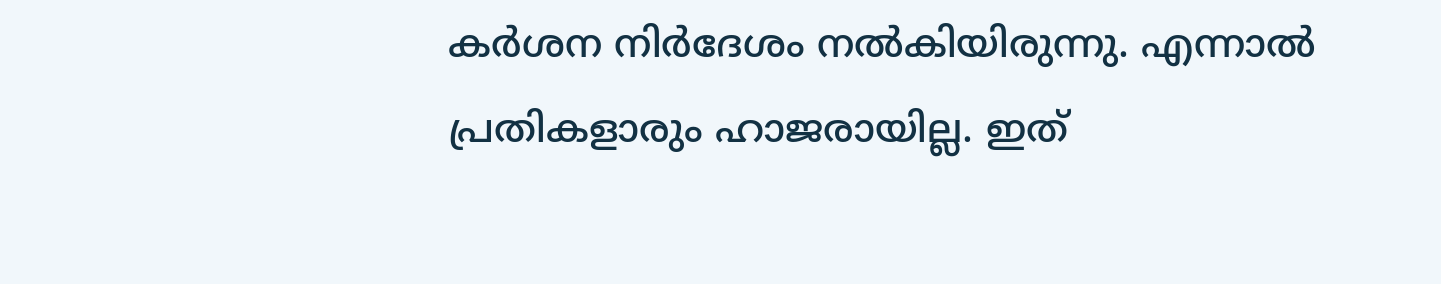കര്‍ശന നിര്‍ദേശം നല്‍കിയിരുന്നു. എന്നാല്‍ പ്രതികളാരും ഹാജരായില്ല. ഇത്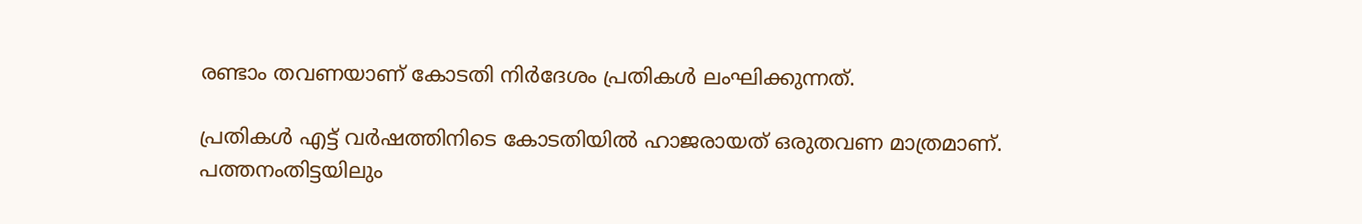രണ്ടാം തവണയാണ് കോടതി നിര്‍ദേശം പ്രതികള്‍ ലംഘിക്കുന്നത്.

പ്രതികള്‍ എട്ട് വര്‍ഷത്തിനിടെ കോടതിയില്‍ ഹാജരായത് ഒരുതവണ മാത്രമാണ്. പത്തനംതിട്ടയിലും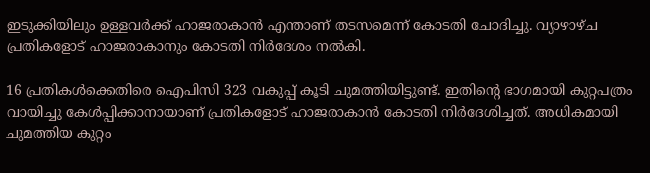ഇടുക്കിയിലും ഉള്ളവര്‍ക്ക് ഹാജരാകാന്‍ എന്താണ് തടസമെന്ന് കോടതി ചോദിച്ചു. വ്യാഴാഴ്ച പ്രതികളോട് ഹാജരാകാനും കോടതി നിര്‍ദേശം നല്‍കി.

16 പ്രതികള്‍ക്കെതിരെ ഐപിസി 323 വകുപ്പ് കൂടി ചുമത്തിയിട്ടുണ്ട്. ഇതിന്‍റെ ഭാഗമായി കുറ്റപത്രം വായിച്ചു കേള്‍പ്പിക്കാനായാണ് പ്രതികളോട് ഹാജരാകാന്‍ കോടതി നിര്‍ദേശിച്ചത്. അധികമായി ചുമത്തിയ കുറ്റം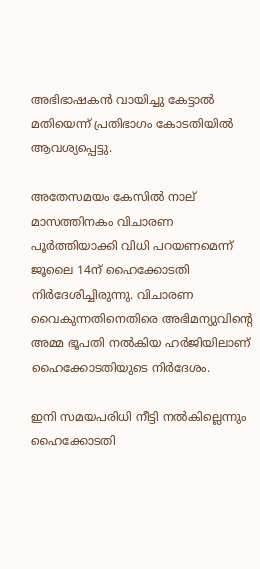അഭിഭാഷകന്‍ വായിച്ചു കേട്ടാല്‍ മതിയെന്ന് പ്രതിഭാഗം കോടതിയില്‍ ആവശ്യപ്പെട്ടു.

അതേസമയം കേസില്‍ നാല് മാസത്തിനകം വിചാരണ പൂര്‍ത്തിയാക്കി വിധി പറയണമെന്ന് ജൂലൈ 14ന് ഹൈക്കോടതി നിര്‍ദേശിച്ചിരുന്നു. വിചാരണ വൈകുന്നതിനെതിരെ അഭിമന്യുവിന്‍റെ അമ്മ ഭൂപതി നല്‍കിയ ഹര്‍ജിയിലാണ് ഹൈക്കോടതിയുടെ നിര്‍ദേശം.

ഇനി സമയപരിധി നീട്ടി നല്‍കില്ലെന്നും ഹൈക്കോടതി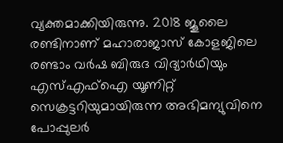വ്യക്തമാക്കിയിരുന്നു. 2018 ജൂലൈ രണ്ടിനാണ് മഹാരാജാസ് കോളജിലെ രണ്ടാം വര്‍ഷ ബിരുദ വിദ്യാര്‍ഥിയും എസ്എഫ്‌ഐ യൂണിറ്റ് സെക്രട്ടറിയുമായിരുന്ന അഭിമന്യുവിനെ പോപ്പുലര്‍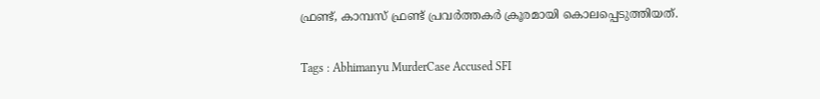ഫ്രണ്ട്, കാമ്പസ് ഫ്രണ്ട് പ്രവര്‍ത്തകര്‍ ക്രൂരമായി കൊലപ്പെടുത്തിയത്.

Tags : Abhimanyu MurderCase Accused SFI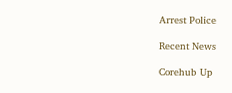Arrest Police

Recent News

Corehub Up